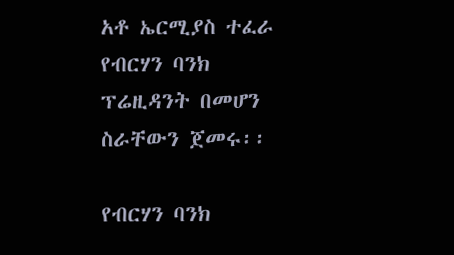አቶ ኤርሚያስ ተፈራ የብርሃን ባንክ ፕሬዚዳንት በመሆን ስራቸውን ጀመሩ፡፡

የብርሃን ባንክ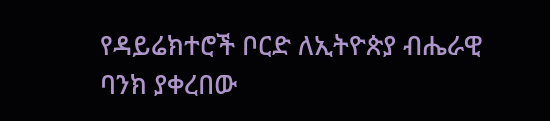የዳይሬክተሮች ቦርድ ለኢትዮጵያ ብሔራዊ ባንክ ያቀረበው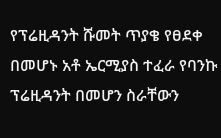የፕሬዚዳንት ሹመት ጥያቄ የፀደቀ በመሆኑ አቶ ኤርሚያስ ተፈራ የባንኩ ፕሬዚዳንት በመሆን ስራቸውን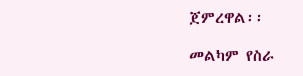ጀምረዋል፡፡

መልካም የስራ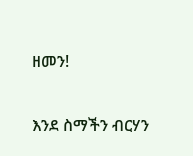ዘመን!

እንደ ስማችን ብርሃን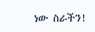ነው ስራችን!